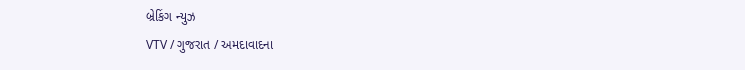બ્રેકિંગ ન્યુઝ
VTV / ગુજરાત / અમદાવાદના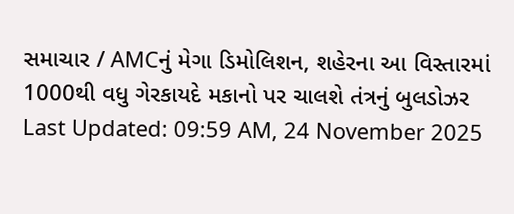સમાચાર / AMCનું મેગા ડિમોલિશન, શહેરના આ વિસ્તારમાં 1000થી વધુ ગેરકાયદે મકાનો પર ચાલશે તંત્રનું બુલડોઝર
Last Updated: 09:59 AM, 24 November 2025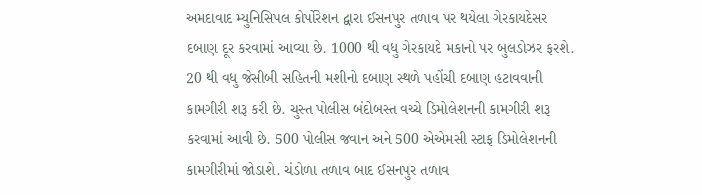અમદાવાદ મ્યુનિસિપલ કોર્પોરેશન દ્વારા ઈસનપુર તળાવ પર થયેલા ગેરકાયદેસર દબાણ દૂર કરવામાં આવ્યા છે. 1000 થી વધુ ગેરકાયદે મકાનો પર બુલડોઝર ફરશે. 20 થી વધુ જેસીબી સહિતની મશીનો દબાણ સ્થળે પહોંચી દબાણ હટાવવાની કામગીરી શરૂ કરી છે. ચુસ્ત પોલીસ બંદોબસ્ત વચ્ચે ડિમોલેશનની કામગીરી શરૂ કરવામાં આવી છે. 500 પોલીસ જવાન અને 500 એએમસી સ્ટાફ ડિમોલેશનની કામગીરીમાં જોડાશે. ચંડોળા તળાવ બાદ ઈસનપુર તળાવ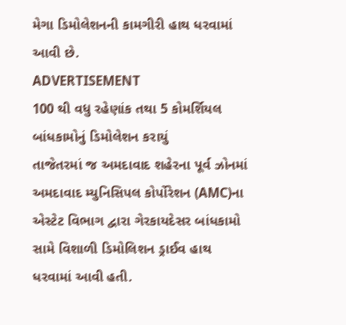મેગા ડિમોલેશનની કામગીરી હાથ ધરવામાં આવી છે.
ADVERTISEMENT
100 થી વધુ રહેણાંક તથા 5 કોમર્શિયલ બાંધકામોનું ડિમોલેશન કરાયું
તાજેતરમાં જ અમદાવાદ શહેરના પૂર્વ ઝોનમાં અમદાવાદ મ્યુનિસિપલ કોર્પોરેશન (AMC)ના એસ્ટેટ વિભાગ દ્વારા ગેરકાયદેસર બાંધકામો સામે વિશાળી ડિમોલિશન ડ્રાઈવ હાથ ધરવામાં આવી હતી.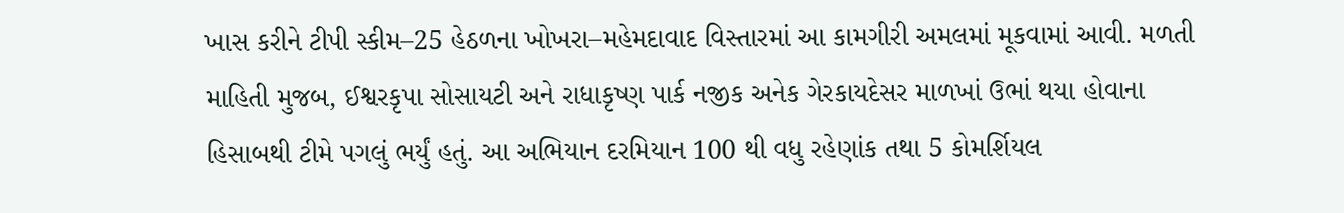ખાસ કરીને ટીપી સ્કીમ–25 હેઠળના ખોખરા–મહેમદાવાદ વિસ્તારમાં આ કામગીરી અમલમાં મૂકવામાં આવી. મળતી માહિતી મુજબ, ઈશ્વરકૃપા સોસાયટી અને રાધાકૃષ્ણ પાર્ક નજીક અનેક ગેરકાયદેસર માળખાં ઉભાં થયા હોવાના હિસાબથી ટીમે પગલું ભર્યું હતું. આ અભિયાન દરમિયાન 100 થી વધુ રહેણાંક તથા 5 કોમર્શિયલ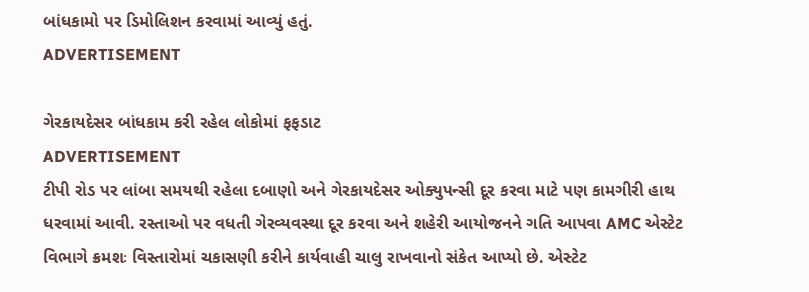બાંધકામો પર ડિમોલિશન કરવામાં આવ્યું હતું.
ADVERTISEMENT

ગેરકાયદેસર બાંધકામ કરી રહેલ લોકોમાં ફફડાટ
ADVERTISEMENT
ટીપી રોડ પર લાંબા સમયથી રહેલા દબાણો અને ગેરકાયદેસર ઓક્યુપન્સી દૂર કરવા માટે પણ કામગીરી હાથ ધરવામાં આવી. રસ્તાઓ પર વધતી ગેરવ્યવસ્થા દૂર કરવા અને શહેરી આયોજનને ગતિ આપવા AMC એસ્ટેટ વિભાગે ક્રમશઃ વિસ્તારોમાં ચકાસણી કરીને કાર્યવાહી ચાલુ રાખવાનો સંકેત આપ્યો છે. એસ્ટેટ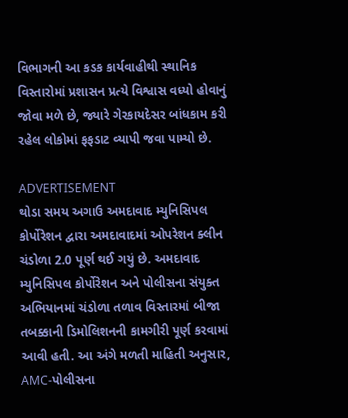વિભાગની આ કડક કાર્યવાહીથી સ્થાનિક વિસ્તારોમાં પ્રશાસન પ્રત્યે વિશ્વાસ વધ્યો હોવાનું જોવા મળે છે, જ્યારે ગેરકાયદેસર બાંધકામ કરી રહેલ લોકોમાં ફફડાટ વ્યાપી જવા પામ્યો છે.

ADVERTISEMENT
થોડા સમય અગાઉ અમદાવાદ મ્યુનિસિપલ કોર્પોરેશન દ્વારા અમદાવાદમાં ઓપરેશન ક્લીન ચંડોળા 2.0 પૂર્ણ થઈ ગયું છે. અમદાવાદ મ્યુનિસિપલ કોર્પોરેશન અને પોલીસના સંયુક્ત અભિયાનમાં ચંડોળા તળાવ વિસ્તારમાં બીજા તબક્કાની ડિમોલિશનની કામગીરી પૂર્ણ કરવામાં આવી હતી. આ અંગે મળતી માહિતી અનુસાર, AMC-પોલીસના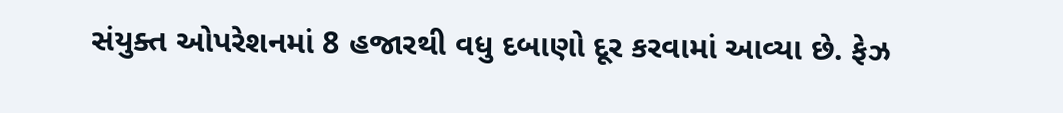સંયુક્ત ઓપરેશનમાં 8 હજારથી વધુ દબાણો દૂર કરવામાં આવ્યા છે. ફેઝ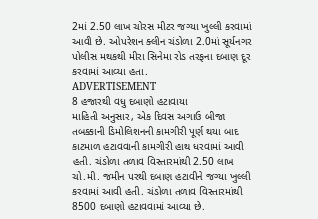2માં 2.50 લાખ ચોરસ મીટર જગ્યા ખુલ્લી કરવામાં આવી છે. ઓપરેશન ક્લીન ચંડોળા 2.0માં સૂર્યનગર પોલીસ મથકથી મીરા સિનેમા રોડ તરફના દબાણ દૂર કરવામાં આવ્યા હતા.
ADVERTISEMENT
8 હજારથી વધુ દબાણો હટાવાયા
માહિતી અનુસાર, એક દિવસ અગાઉ બીજા તબક્કાની ડિમોલિશનની કામગીરી પૂર્ણ થયા બાદ કાટમાળ હટાવવાની કામગીરી હાથ ધરવામાં આવી હતી. ચંડોળા તળાવ વિસ્તારમાંથી 2.50 લાખ ચો.મી. જમીન પરથી દબાણ હટાવીને જગ્યા ખુલ્લી કરવામાં આવી હતી. ચંડોળા તળાવ વિસ્તારમાંથી 8500 દબાણો હટાવવામાં આવ્યા છે.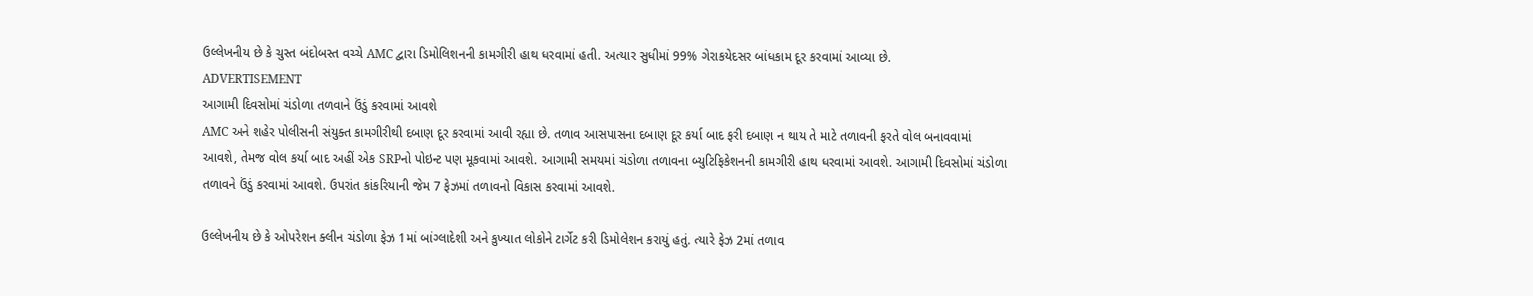ઉલ્લેખનીય છે કે ચુસ્ત બંદોબસ્ત વચ્ચે AMC દ્વારા ડિમોલિશનની કામગીરી હાથ ધરવામાં હતી. અત્યાર સુધીમાં 99% ગેરાકયેદસર બાંધકામ દૂર કરવામાં આવ્યા છે.
ADVERTISEMENT
આગામી દિવસોમાં ચંડોળા તળવાને ઉંડું કરવામાં આવશે
AMC અને શહેર પોલીસની સંયુક્ત કામગીરીથી દબાણ દૂર કરવામાં આવી રહ્યા છે. તળાવ આસપાસના દબાણ દૂર કર્યા બાદ ફરી દબાણ ન થાય તે માટે તળાવની ફરતે વોલ બનાવવામાં આવશે, તેમજ વોલ કર્યા બાદ અહીં એક SRPનો પોઇન્ટ પણ મૂકવામાં આવશે. આગામી સમયમાં ચંડોળા તળાવના બ્યુટિફિકેશનની કામગીરી હાથ ધરવામાં આવશે. આગામી દિવસોમાં ચંડોળા તળાવને ઉંડું કરવામાં આવશે. ઉપરાંત કાંકરિયાની જેમ 7 ફેઝમાં તળાવનો વિકાસ કરવામાં આવશે.

ઉલ્લેખનીય છે કે ઓપરેશન ક્લીન ચંડોળા ફેઝ 1માં બાંગ્લાદેશી અને કુખ્યાત લોકોને ટાર્ગેટ કરી ડિમોલેશન કરાયું હતું. ત્યારે ફેઝ 2માં તળાવ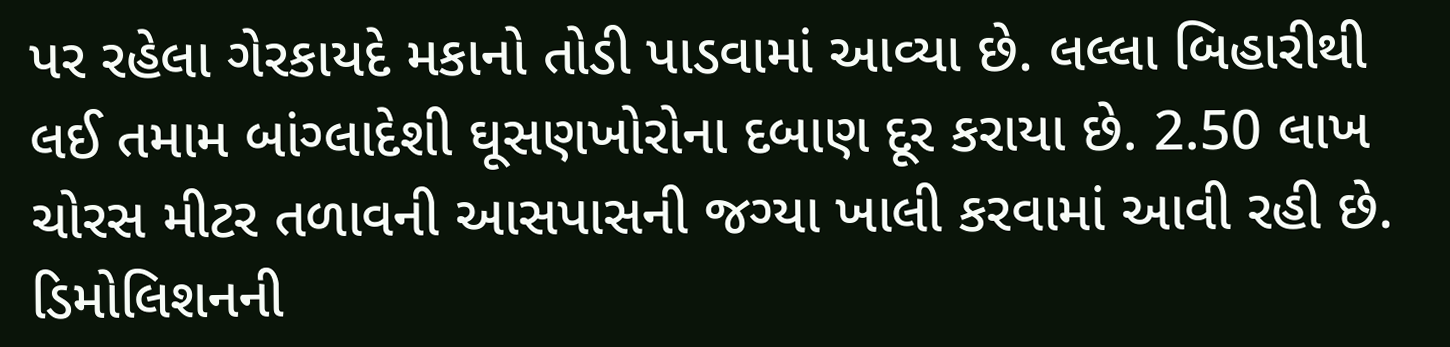પર રહેલા ગેરકાયદે મકાનો તોડી પાડવામાં આવ્યા છે. લલ્લા બિહારીથી લઈ તમામ બાંગ્લાદેશી ઘૂસણખોરોના દબાણ દૂર કરાયા છે. 2.50 લાખ ચોરસ મીટર તળાવની આસપાસની જગ્યા ખાલી કરવામાં આવી રહી છે. ડિમોલિશનની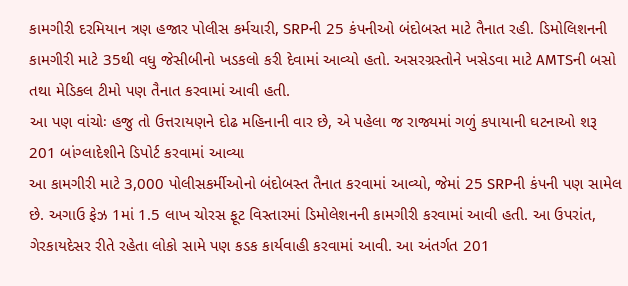કામગીરી દરમિયાન ત્રણ હજાર પોલીસ કર્મચારી, SRPની 25 કંપનીઓ બંદોબસ્ત માટે તૈનાત રહી. ડિમોલિશનની કામગીરી માટે 35થી વધુ જેસીબીનો ખડકલો કરી દેવામાં આવ્યો હતો. અસરગ્રસ્તોને ખસેડવા માટે AMTSની બસો તથા મેડિકલ ટીમો પણ તૈનાત કરવામાં આવી હતી.
આ પણ વાંચોઃ હજુ તો ઉત્તરાયણને દોઢ મહિનાની વાર છે, એ પહેલા જ રાજ્યમાં ગળું કપાયાની ઘટનાઓ શરૂ
201 બાંગ્લાદેશીને ડિપોર્ટ કરવામાં આવ્યા
આ કામગીરી માટે 3,000 પોલીસકર્મીઓનો બંદોબસ્ત તૈનાત કરવામાં આવ્યો, જેમાં 25 SRPની કંપની પણ સામેલ છે. અગાઉ ફેઝ 1માં 1.5 લાખ ચોરસ ફૂટ વિસ્તારમાં ડિમોલેશનની કામગીરી કરવામાં આવી હતી. આ ઉપરાંત, ગેરકાયદેસર રીતે રહેતા લોકો સામે પણ કડક કાર્યવાહી કરવામાં આવી. આ અંતર્ગત 201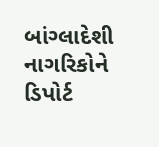બાંગ્લાદેશી નાગરિકોને ડિપોર્ટ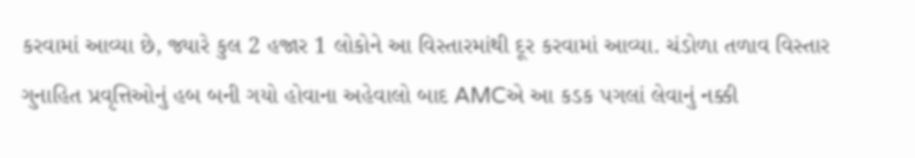કરવામાં આવ્યા છે, જ્યારે કુલ 2 હજાર 1 લોકોને આ વિસ્તારમાંથી દૂર કરવામાં આવ્યા. ચંડોળા તળાવ વિસ્તાર ગુનાહિત પ્રવૃત્તિઓનું હબ બની ગયો હોવાના અહેવાલો બાદ AMCએ આ કડક પગલાં લેવાનું નક્કી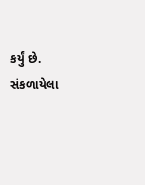કર્યું છે.
સંકળાયેલા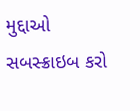મુદ્દાઓ
સબસ્ક્રાઇબ કરો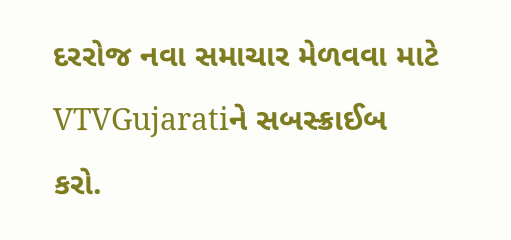દરરોજ નવા સમાચાર મેળવવા માટે VTVGujaratiને સબસ્ક્રાઈબ કરો.